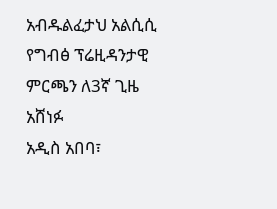አብዱልፈታህ አልሲሲ የግብፅ ፕሬዚዳንታዊ ምርጫን ለ3ኛ ጊዜ አሸነፉ
አዲስ አበባ፣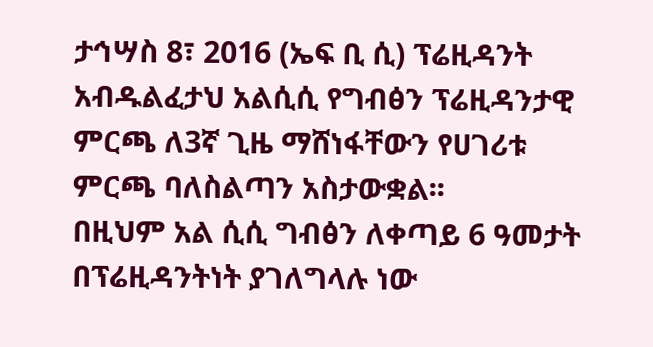ታኅሣስ 8፣ 2016 (ኤፍ ቢ ሲ) ፕሬዚዳንት አብዱልፈታህ አልሲሲ የግብፅን ፕሬዚዳንታዊ ምርጫ ለ3ኛ ጊዜ ማሸነፋቸውን የሀገሪቱ ምርጫ ባለስልጣን አስታውቋል፡፡
በዚህም አል ሲሲ ግብፅን ለቀጣይ 6 ዓመታት በፕሬዚዳንትነት ያገለግላሉ ነው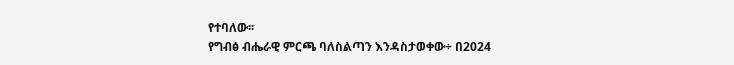የተባለው፡፡
የግብፅ ብሔራዊ ምርጫ ባለስልጣን እንዳስታወቀው÷ በ2024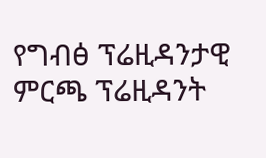የግብፅ ፕሬዚዳንታዊ ምርጫ ፕሬዚዳንት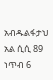አብዱልፋታህ አል ሲሲ 89 ነጥብ 6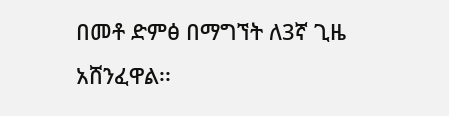በመቶ ድምፅ በማግኘት ለ3ኛ ጊዜ አሸንፈዋል፡፡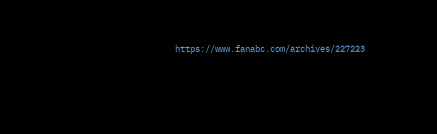https://www.fanabc.com/archives/227223